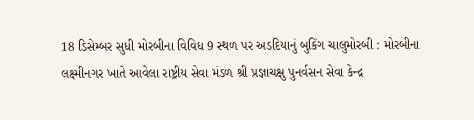18 ડિસેમ્બર સુધી મોરબીના વિવિધ 9 સ્થળ પર અડદિયાનું બુકિંગ ચાલુમોરબી : મોરબીના લક્ષ્મીનગર ખાતે આવેલા રાષ્ટ્રીય સેવા મંડળ શ્રી પ્રજ્ઞાચક્ષુ પુનર્વસન સેવા કેન્દ્ર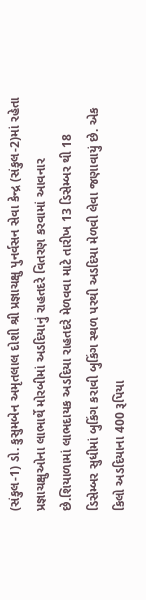(સંકુલ-1) ડો. કુસુમબેન અમૃતલાલ દોશી શ્રી પ્રજ્ઞાચક્ષુ પુનર્વસન સેવા કેન્દ્ર (સંકુલ-2)માં રહેતા પ્રજ્ઞાચક્ષુઓના લાભાર્થે મોરબીમાં અડદિયાનું રાહતદરે વિતરણ કરવામાં આવનાર છે.શિયાળામાં લાભદાયક અડદિયા રાહતદરે મેળવવા માટે તારીખ 13 ડિસેમ્બર થી 18 ડિસેમ્બર સુધીમાં બુકિંગ કરાવી બુકિંગ સ્થળ પરથી અડદિયા મેળવી લેવા જણાવાયું છે. એક કિલો અડદિયાના 400 રૂપિયા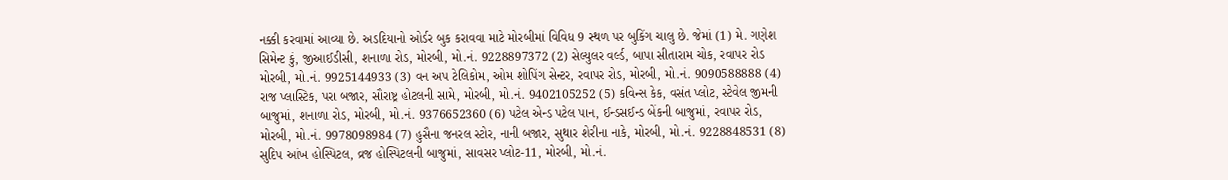નક્કી કરવામાં આવ્યા છે. અડદિયાનો ઓર્ડર બુક કરાવવા માટે મોરબીમાં વિવિધ 9 સ્થળ પર બુકિંગ ચાલુ છે. જેમાં (1) મે. ગણેશ સિમેન્ટ કું, જીઆઈડીસી, શનાળા રોડ, મોરબી, મો.નં. 9228897372 (2) સેલ્યુલર વર્લ્ડ, બાપા સીતારામ ચોક, રવાપર રોડ મોરબી, મો.નં. 9925144933 (3) વન અપ ટેલિકોમ, ઓમ શોપિંગ સેન્ટર, રવાપર રોડ, મોરબી, મો.નં. 9090588888 (4) રાજ પ્લાસ્ટિક, પરા બજાર, સૌરાષ્ટ્ર હોટલની સામે, મોરબી, મો.નં. 9402105252 (5) કવિન્સ કેક, વસંત પ્લોટ, સ્ટેવેલ જીમની બાજુમાં, શનાળા રોડ, મોરબી, મો.નં. 9376652360 (6) પટેલ એન્ડ પટેલ પાન, ઈન્ડસઈન્ડ બેંકની બાજુમાં, રવાપર રોડ, મોરબી, મો.નં. 9978098984 (7) હુસૈના જનરલ સ્ટોર, નાની બજાર, સુથાર શેરીના નાકે, મોરબી, મો.નં. 9228848531 (8) સુદિપ આંખ હોસ્પિટલ, વ્રજ હોસ્પિટલની બાજુમાં, સાવસર પ્લોટ-11, મોરબી, મો.નં.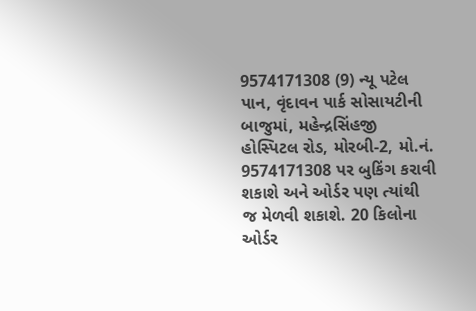9574171308 (9) ન્યૂ પટેલ પાન, વૃંદાવન પાર્ક સોસાયટીની બાજુમાં, મહેન્દ્રસિંહજી હોસ્પિટલ રોડ, મોરબી-2, મો.નં. 9574171308 પર બુકિંગ કરાવી શકાશે અને ઓર્ડર પણ ત્યાંથી જ મેળવી શકાશે. 20 કિલોના ઓર્ડર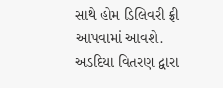સાથે હોમ ડિલિવરી ફ્રી આપવામાં આવશે. અડદિયા વિતરણ દ્વારા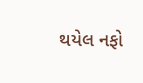થયેલ નફો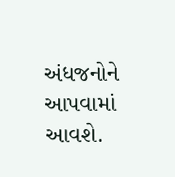અંધજનોને આપવામાં આવશે.